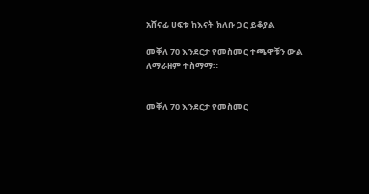አሸናፊ ሀፍቱ ከእናት ክለቡ ጋር ይቆያል

መቐለ 70 እንደርታ የመስመር ተጫዋቹን ውል ለማራዘም ተስማማ።


መቐለ 70 እንደርታ የመስመር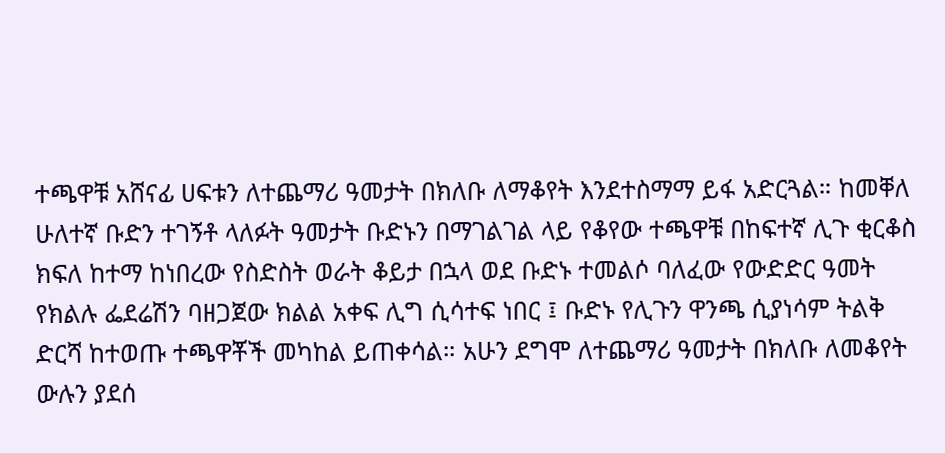ተጫዋቹ አሸናፊ ሀፍቱን ለተጨማሪ ዓመታት በክለቡ ለማቆየት እንደተስማማ ይፋ አድርጓል። ከመቐለ ሁለተኛ ቡድን ተገኝቶ ላለፉት ዓመታት ቡድኑን በማገልገል ላይ የቆየው ተጫዋቹ በከፍተኛ ሊጉ ቂርቆስ ክፍለ ከተማ ከነበረው የስድስት ወራት ቆይታ በኋላ ወደ ቡድኑ ተመልሶ ባለፈው የውድድር ዓመት የክልሉ ፌደሬሽን ባዘጋጀው ክልል አቀፍ ሊግ ሲሳተፍ ነበር ፤ ቡድኑ የሊጉን ዋንጫ ሲያነሳም ትልቅ ድርሻ ከተወጡ ተጫዋቾች መካከል ይጠቀሳል። አሁን ደግሞ ለተጨማሪ ዓመታት በክለቡ ለመቆየት ውሉን ያደሰ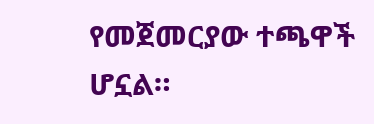የመጀመርያው ተጫዋች ሆኗል።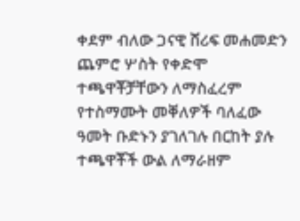ቀደም ብለው ጋናዊ ሸሪፍ መሐመድን ጨምሮ ሦስት የቀድሞ ተጫዋቾቻቸውን ለማስፈረም የተስማሙት መቐለዎች ባለፈው ዓመት ቡድኑን ያገለገሉ በርከት ያሉ ተጫዋቾች ውል ለማራዘም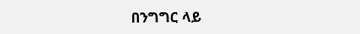በንግግር ላይ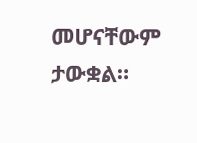መሆናቸውም ታውቋል።